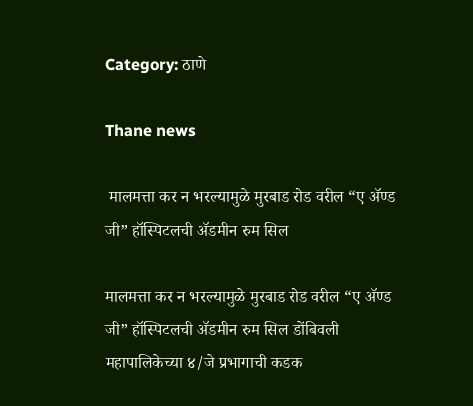Category: ठाणे

Thane news

 मालमत्ता कर न भरल्यामुळे मुरबाड रोड वरील “ए ॲण्ड जी” हॉस्पिटलची ॲडमीन रुम सिल

मालमत्ता कर न भरल्यामुळे मुरबाड रोड वरील “ए ॲण्ड जी” हॉस्पिटलची ॲडमीन रुम सिल डोंबिवली महापालिकेच्या ४/जे प्रभागाची कडक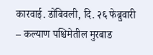कारवाई. डोंबिवली, दि. २६ फेब्रुवारी – कल्याण पश्चिमेतील मुरबाड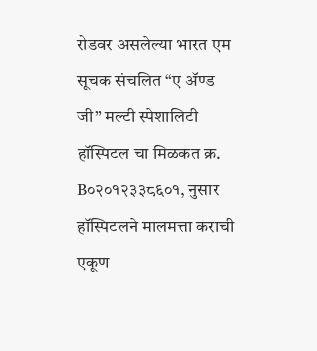रोडवर असलेल्या भारत एम सूचक संचलित “ए ॲण्ड जी” मल्टी स्पेशालिटी हॉस्पिटल चा मिळकत क्र. B०२०१२३३८६०१, नुसार हॉस्पिटलने मालमत्ता कराची एकूण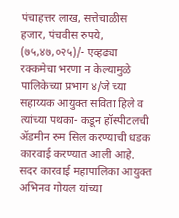पंचाहत्तर लाख, सत्तेचाळीस हजार, पंचवीस रुपये, (७५,४७,०२५)/- एव्हढ्या रक्कमेचा भरणा न केल्यामुळे पालिकेच्या प्रभाग ४/जे च्या सहाय्यक आयुक्त सविता हिले व त्यांच्या पथका- कडून हॉस्पीटलची ॲडमीन रुम सिल करण्याची धडक कारवाई करण्यात आली आहे. सदर कारवाई महापालिका आयुक्त अभिनव गोयल यांच्या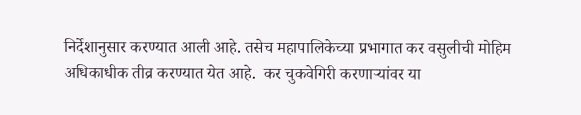निर्देशानुसार करण्यात आली आहे. तसेच महापालिकेच्या प्रभागात कर वसुलीची मोहिम अधिकाधीक तीव्र करण्यात येत आहे.  कर चुकवेगिरी करणाऱ्यांवर या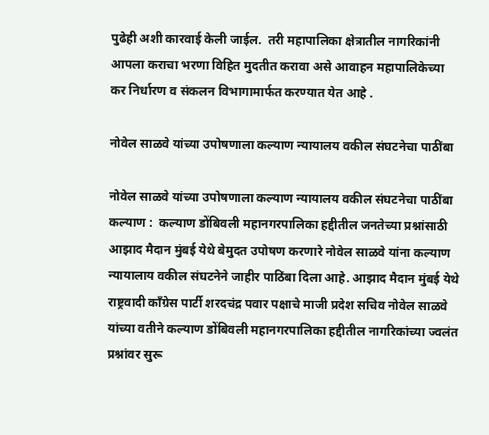पुढेही अशी कारवाई केली जाईल.  तरी महापालिका क्षेत्रातील नागरिकांनी आपला कराचा भरणा विहित मुदतीत करावा असे आवाहन महापालिकेच्या कर निर्धारण व संकलन विभागामार्फत करण्यात येत आहे .

नोवेल साळवे यांच्या उपोषणाला कल्याण न्यायालय वकील संघटनेचा पाठींबा

नोवेल साळवे यांच्या उपोषणाला कल्याण न्यायालय वकील संघटनेचा पाठींबा कल्याण :  कल्याण डोंबिवली महानगरपालिका हद्दीतील जनतेच्या प्रश्नांसाठी आझाद मैदान मुंबई येथे बेमुदत उपोषण करणारे नोवेल साळवे यांना कल्याण न्यायालाय वकील संघटनेने जाहीर पाठिंबा दिला आहे. आझाद मैदान मुंबई येथे राष्ट्रवादी काँग्रेस पार्टी शरदचंद्र पवार पक्षाचे माजी प्रदेश सचिव नोवेल साळवे यांच्या वतीने कल्याण डोंबिवली महानगरपालिका हद्दीतील नागरिकांच्या ज्वलंत प्रश्नांवर सुरू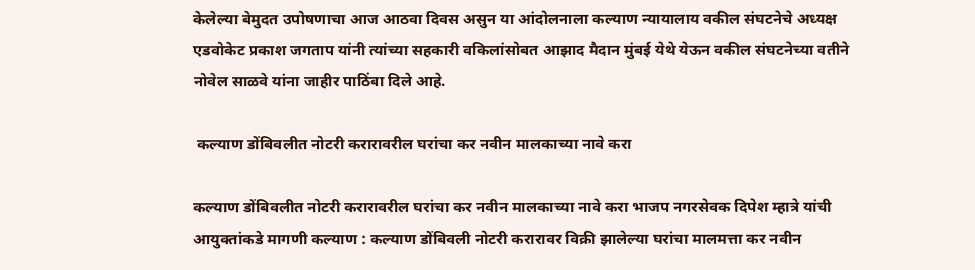केलेल्या बेमुदत उपोषणाचा आज आठवा दिवस असुन या आंदोलनाला कल्याण न्यायालाय वकील संघटनेचे अध्यक्ष एडवोकेट प्रकाश जगताप यांनी त्यांच्या सहकारी वकिलांसोबत आझाद मैदान मुंबई येथे येऊन वकील संघटनेच्या वतीने नोवेल साळवे यांना जाहीर पाठिंबा दिले आहे.

 कल्याण डोंबिवलीत नोटरी करारावरील घरांचा कर नवीन मालकाच्या नावे करा

कल्याण डोंबिवलीत नोटरी करारावरील घरांचा कर नवीन मालकाच्या नावे करा भाजप नगरसेवक दिपेश म्हात्रे यांची आयुक्तांकडे मागणी कल्याण : कल्याण डोंबिवली नोटरी करारावर विक्री झालेल्या घरांचा मालमत्ता कर नवीन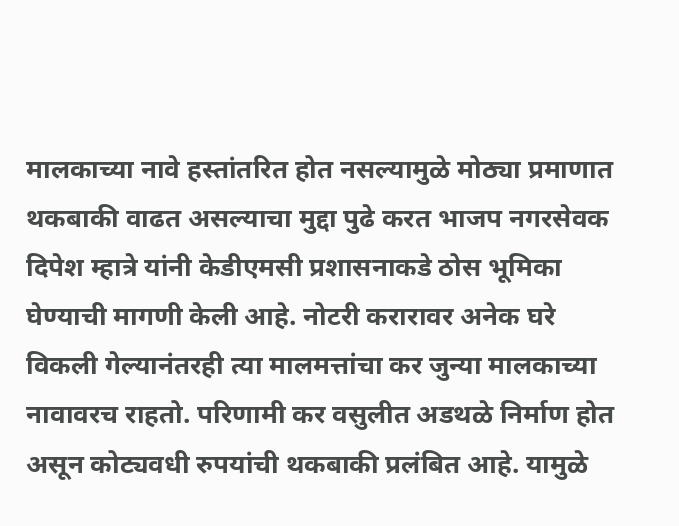मालकाच्या नावे हस्तांतरित होत नसल्यामुळे मोठ्या प्रमाणात थकबाकी वाढत असल्याचा मुद्दा पुढे करत भाजप नगरसेवक दिपेश म्हात्रे यांनी केडीएमसी प्रशासनाकडे ठोस भूमिका घेण्याची मागणी केली आहे. नोटरी करारावर अनेक घरे विकली गेल्यानंतरही त्या मालमत्तांचा कर जुन्या मालकाच्या नावावरच राहतो. परिणामी कर वसुलीत अडथळे निर्माण होत असून कोट्यवधी रुपयांची थकबाकी प्रलंबित आहे. यामुळे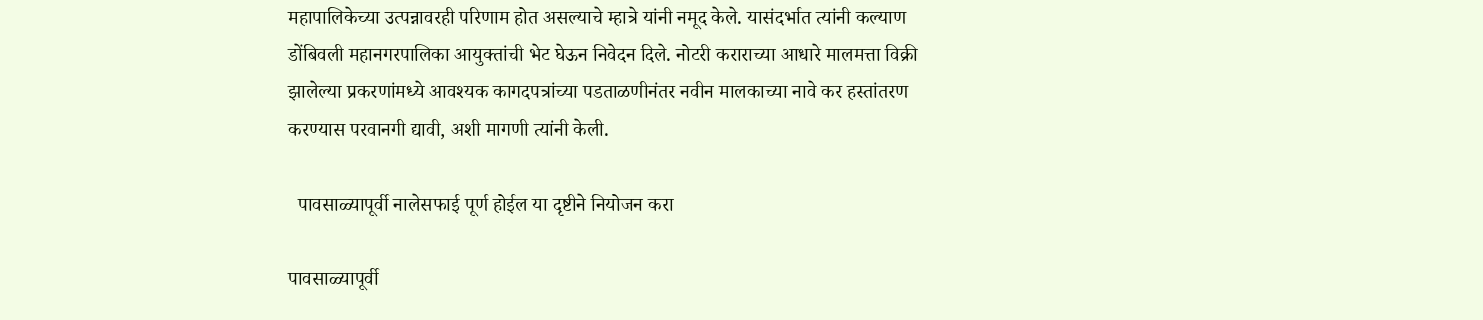महापालिकेच्या उत्पन्नावरही परिणाम होत असल्याचे म्हात्रे यांनी नमूद केले. यासंदर्भात त्यांनी कल्याण डोंबिवली महानगरपालिका आयुक्तांची भेट घेऊन निवेदन दिले. नोटरी कराराच्या आधारे मालमत्ता विक्री झालेल्या प्रकरणांमध्ये आवश्यक कागदपत्रांच्या पडताळणीनंतर नवीन मालकाच्या नावे कर हस्तांतरण करण्यास परवानगी द्यावी, अशी मागणी त्यांनी केली.

  पावसाळ्यापूर्वी नालेसफाई पूर्ण होईल या दृष्टीने नियोजन करा

पावसाळ्यापूर्वी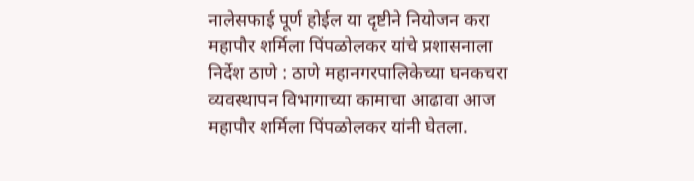नालेसफाई पूर्ण होईल या दृष्टीने नियोजन करा महापौर शर्मिला पिंपळोलकर यांचे प्रशासनाला निर्देश ठाणे : ठाणे महानगरपालिकेच्या घनकचरा व्यवस्थापन विभागाच्या कामाचा आढावा आज महापौर शर्मिला पिंपळोलकर यांनी घेतला.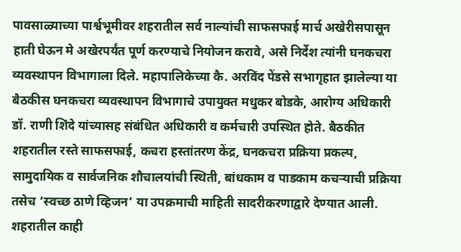पावसाळ्याच्या पार्श्वभूमीवर शहरातील सर्व नाल्यांची साफसफाई मार्च अखेरीसपासून हाती घेऊन मे अखेरपर्यंत पूर्ण करण्याचे नियोजन करावे, असे निर्देश त्यांनी घनकचरा व्यवस्थापन विभागाला दिले. महापालिकेच्या कै. अरविंद पेंडसे सभागृहात झालेल्या या बैठकीस घनकचरा व्यवस्थापन विभागाचे उपायुक्त मधुकर बोडके, आरोग्य अधिकारी डॉ. राणी शिंदे यांच्यासह संबंधित अधिकारी व कर्मचारी उपस्थित होते. बैठकीत शहरातील रस्ते साफसफाई, कचरा हस्तांतरण केंद्र, घनकचरा प्रक्रिया प्रकल्प, सामुदायिक व सार्वजनिक शौचालयांची स्थिती, बांधकाम व पाडकाम कचऱ्याची प्रक्रिया तसेच ‘स्वच्छ ठाणे व्हिजन’ या उपक्रमाची माहिती सादरीकरणाद्वारे देण्यात आली. शहरातील काही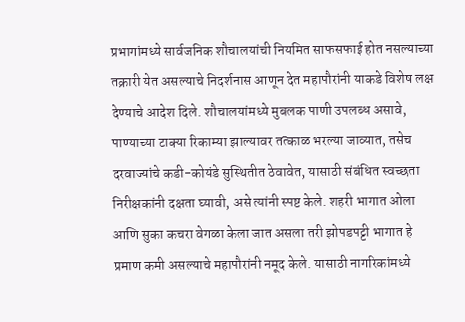प्रभागांमध्ये सार्वजनिक शौचालयांची नियमित साफसफाई होत नसल्याच्या तक्रारी येत असल्याचे निदर्शनास आणून देत महापौरांनी याकडे विशेष लक्ष देण्याचे आदेश दिले. शौचालयांमध्ये मुबलक पाणी उपलब्ध असावे, पाण्याच्या टाक्या रिकाम्या झाल्यावर तत्काळ भरल्या जाव्यात, तसेच दरवाज्यांचे कडी-कोयंडे सुस्थितीत ठेवावेत, यासाठी संबंधित स्वच्छता निरीक्षकांनी दक्षता घ्यावी, असे त्यांनी स्पष्ट केले. शहरी भागात ओला आणि सुका कचरा वेगळा केला जात असला तरी झोपडपट्टी भागात हे प्रमाण कमी असल्याचे महापौरांनी नमूद केले. यासाठी नागरिकांमध्ये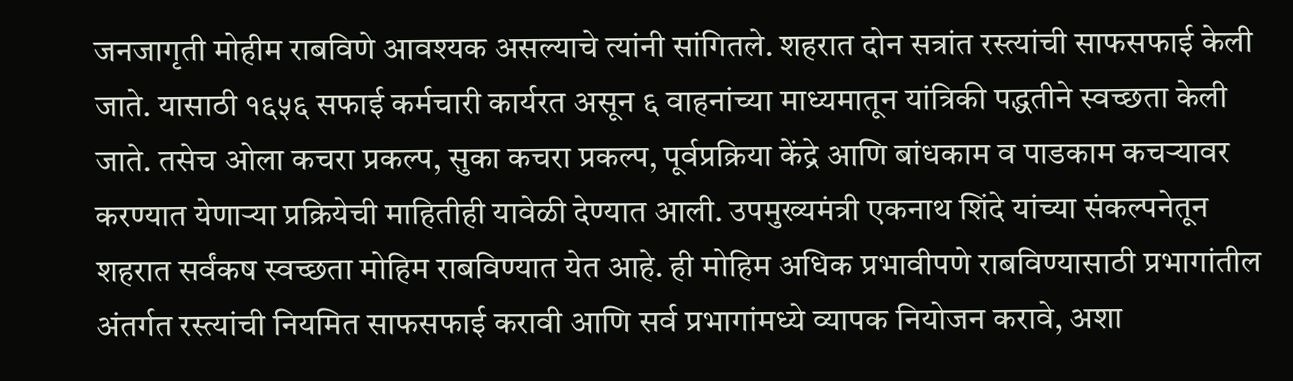जनजागृती मोहीम राबविणे आवश्यक असल्याचे त्यांनी सांगितले. शहरात दोन सत्रांत रस्त्यांची साफसफाई केली जाते. यासाठी १६५६ सफाई कर्मचारी कार्यरत असून ६ वाहनांच्या माध्यमातून यांत्रिकी पद्धतीने स्वच्छता केली जाते. तसेच ओला कचरा प्रकल्प, सुका कचरा प्रकल्प, पूर्वप्रक्रिया केंद्रे आणि बांधकाम व पाडकाम कचऱ्यावर करण्यात येणाऱ्या प्रक्रियेची माहितीही यावेळी देण्यात आली. उपमुख्यमंत्री एकनाथ शिंदे यांच्या संकल्पनेतून शहरात सर्वंकष स्वच्छता मोहिम राबविण्यात येत आहे. ही मोहिम अधिक प्रभावीपणे राबविण्यासाठी प्रभागांतील अंतर्गत रस्त्यांची नियमित साफसफाई करावी आणि सर्व प्रभागांमध्ये व्यापक नियोजन करावे, अशा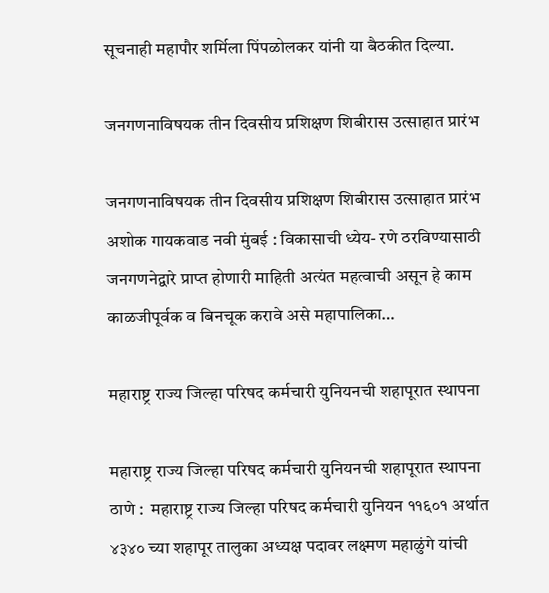सूचनाही महापौर शर्मिला पिंपळोलकर यांनी या बैठकीत दिल्या.

जनगणनाविषयक तीन दिवसीय प्रशिक्षण शिबीरास उत्साहात प्रारंभ

जनगणनाविषयक तीन दिवसीय प्रशिक्षण शिबीरास उत्साहात प्रारंभ अशोक गायकवाड नवी मुंबई : विकासाची ध्येय- रणे ठरविण्यासाठी जनगणनेद्वारे प्राप्त होणारी माहिती अत्यंत महत्वाची असून हे काम काळजीपूर्वक व बिनचूक करावे असे महापालिका…

महाराष्ट्र राज्य जिल्हा परिषद कर्मचारी युनियनची शहापूरात स्थापना

महाराष्ट्र राज्य जिल्हा परिषद कर्मचारी युनियनची शहापूरात स्थापना ठाणे :  महाराष्ट्र राज्य जिल्हा परिषद कर्मचारी युनियन ११६०१ अर्थात ४३४० च्या शहापूर तालुका अध्यक्ष पदावर लक्ष्मण महाळुंगे यांची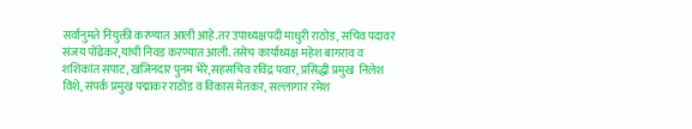सर्वानुमते नियुक्ती करण्यात आली आहे.तर उपाध्यक्षपदी माधुरी राठोड, सचिव पदावर संजय पोंढेकर,यांची निवड करण्यात आली. तसेच कार्याध्यक्ष महेश बागराव व शशिकांत सपाट, खजिनदार पुनम भेरे,सहसचिव रविंद्र पवार, प्रसिद्धी प्रमुख  निलेश विशे, संपर्क प्रमुख पद्माकर राठोड व विकास मेतकर, सल्लागार रमेश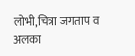लोभी,चित्रा जगताप व अलका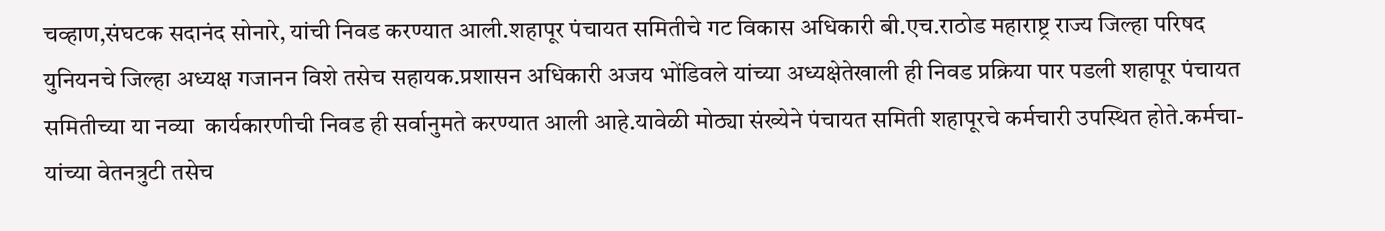चव्हाण,संघटक सदानंद सोनारे, यांची निवड करण्यात आली.शहापूर पंचायत समितीचे गट विकास अधिकारी बी.एच.राठोड महाराष्ट्र राज्य जिल्हा परिषद युनियनचे जिल्हा अध्यक्ष गजानन विशे तसेच सहायक.प्रशासन अधिकारी अजय भोंडिवले यांच्या अध्यक्षेतेखाली ही निवड प्रक्रिया पार पडली शहापूर पंचायत समितीच्या या नव्या  कार्यकारणीची निवड ही सर्वानुमते करण्यात आली आहे.यावेळी मोठ्या संख्येने पंचायत समिती शहापूरचे कर्मचारी उपस्थित होते.कर्मचा-यांच्या वेतनत्रुटी तसेच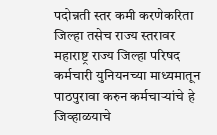पदोन्नती स्तर कमी करणेकरिता जिल्हा तसेच राज्य स्तरावर महाराष्ट्र राज्य जिल्हा परिषद कर्मचारी युनियनच्या माध्यमातून पाठपुरावा करुन कर्मचाऱ्यांचे हे जिव्हाळयाचे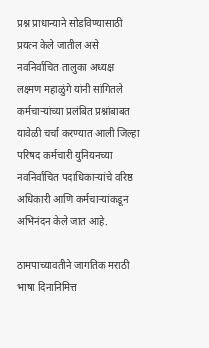प्रश्न प्राधान्याने सोडविण्यासाठी प्रयत्न केले जातील असे नवनिर्वाचित तालुका अध्यक्ष लक्ष्मण महाळुंगे यांनी सांगितले कर्मचाऱ्यांच्या प्रलंबित प्रश्नांबाबत यावेळी चर्चा करण्यात आली जिल्हा परिषद कर्मचारी युनियनच्या नवनिर्वाचित पदाधिकाऱ्यांचे वरिष्ठ अधिकारी आणि कर्मचाऱ्यांकडून अभिनंदन केले जात आहे.

ठामपाच्यावतीने जागतिक मराठी भाषा दिनानिमित्त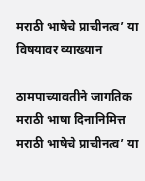मराठी भाषेचे प्राचीनत्व’ या विषयावर व्याख्यान

ठामपाच्यावतीने जागतिक मराठी भाषा दिनानिमित्त मराठी भाषेचे प्राचीनत्व’ या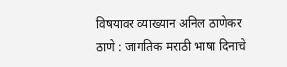विषयावर व्याख्यान अनिल ठाणेकर ठाणे : जागतिक मराठी भाषा दिनाचे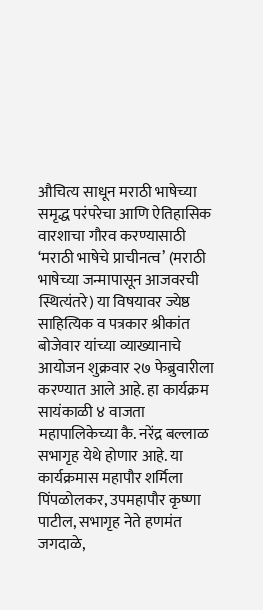औचित्य साधून मराठी भाषेच्या समृद्ध परंपरेचा आणि ऐतिहासिक वारशाचा गौरव करण्यासाठी ‘मराठी भाषेचे प्राचीनत्व’ (मराठी भाषेच्या जन्मापासून आजवरची स्थित्यंतरे) या विषयावर ज्येष्ठ साहित्यिक व पत्रकार श्रीकांत बोजेवार यांच्या व्याख्यानाचे आयोजन शुक्रवार २७ फेब्रुवारीला करण्यात आले आहे. हा कार्यक्रम सायंकाळी ४ वाजता महापालिकेच्या कै. नरेंद्र बल्लाळ सभागृह येथे होणार आहे. या कार्यक्रमास महापौर शर्मिला पिंपळोलकर, उपमहापौर कृष्णा पाटील, सभागृह नेते हणमंत जगदाळे,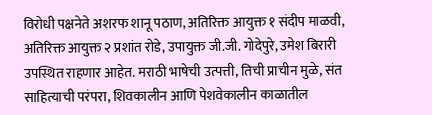विरोधी पक्षनेते अशरफ शानू पठाण, अतिरिक्त आयुक्त १ संदीप माळवी, अतिरिक्त आयुक्त २ प्रशांत रोडे, उपायुक्त जी.जी. गोदेपुरे, उमेश बिरारी उपस्थित राहणार आहेत. मराठी भाषेची उत्पत्ती, तिची प्राचीन मुळे, संत साहित्याची परंपरा, शिवकालीन आणि पेशवेकालीन काळातील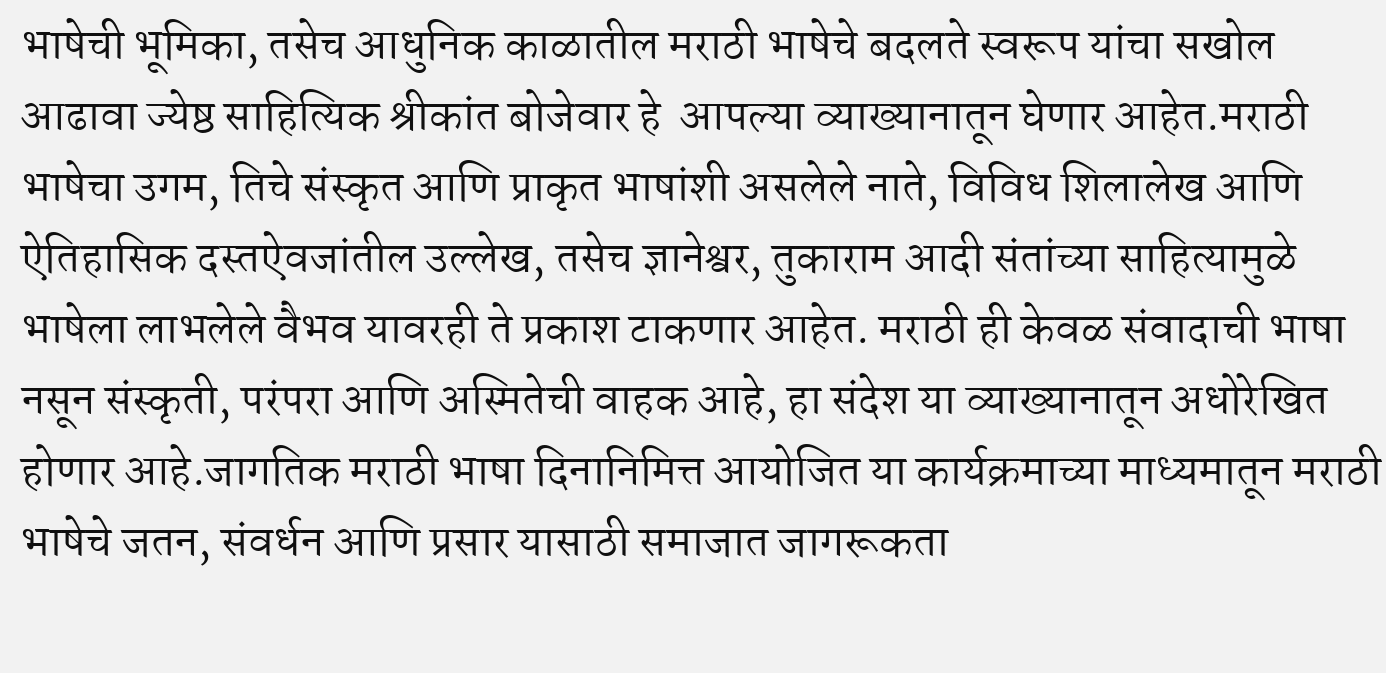भाषेची भूमिका, तसेच आधुनिक काळातील मराठी भाषेचे बदलते स्वरूप यांचा सखोल आढावा ज्येष्ठ साहित्यिक श्रीकांत बोजेवार हे  आपल्या व्याख्यानातून घेणार आहेत.मराठी भाषेचा उगम, तिचे संस्कृत आणि प्राकृत भाषांशी असलेले नाते, विविध शिलालेख आणि ऐतिहासिक दस्तऐवजांतील उल्लेख, तसेच ज्ञानेश्वर, तुकाराम आदी संतांच्या साहित्यामुळे भाषेला लाभलेले वैभव यावरही ते प्रकाश टाकणार आहेत. मराठी ही केवळ संवादाची भाषा नसून संस्कृती, परंपरा आणि अस्मितेची वाहक आहे, हा संदेश या व्याख्यानातून अधोरेखित होणार आहे.जागतिक मराठी भाषा दिनानिमित्त आयोजित या कार्यक्रमाच्या माध्यमातून मराठी भाषेचे जतन, संवर्धन आणि प्रसार यासाठी समाजात जागरूकता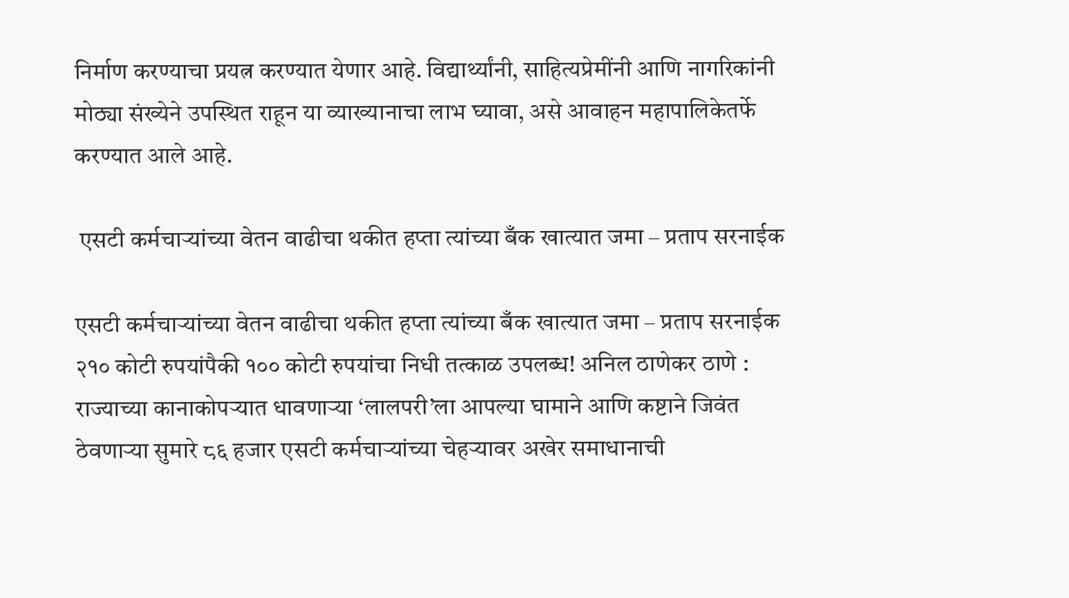निर्माण करण्याचा प्रयत्न करण्यात येणार आहे. विद्यार्थ्यांनी, साहित्यप्रेमींनी आणि नागरिकांनी मोठ्या संख्येने उपस्थित राहून या व्याख्यानाचा लाभ घ्यावा, असे आवाहन महापालिकेतर्फे करण्यात आले आहे.

 एसटी कर्मचाऱ्यांच्या वेतन वाढीचा थकीत हप्ता त्यांच्या बँक खात्यात जमा – प्रताप सरनाईक

एसटी कर्मचाऱ्यांच्या वेतन वाढीचा थकीत हप्ता त्यांच्या बँक खात्यात जमा – प्रताप सरनाईक २१० कोटी रुपयांपैकी १०० कोटी रुपयांचा निधी तत्काळ उपलब्ध! अनिल ठाणेकर ठाणे : राज्याच्या कानाकोपऱ्यात धावणाऱ्या ‘लालपरी’ला आपल्या घामाने आणि कष्टाने जिवंत ठेवणाऱ्या सुमारे ८६ हजार एसटी कर्मचाऱ्यांच्या चेहऱ्यावर अखेर समाधानाची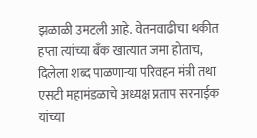झळाळी उमटली आहे. वेतनवाढीचा थकीत हप्ता त्यांच्या बँक खात्यात जमा होताच, दिलेला शब्द पाळणाऱ्या परिवहन मंत्री तथा एसटी महामंडळाचे अध्यक्ष प्रताप सरनाईक यांच्या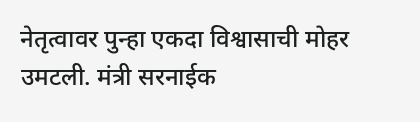नेतृत्वावर पुन्हा एकदा विश्वासाची मोहर उमटली. मंत्री सरनाईक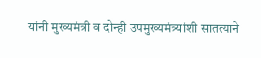यांनी मुख्यमंत्री व दोन्ही उपमुख्यमंत्र्यांशी सातत्याने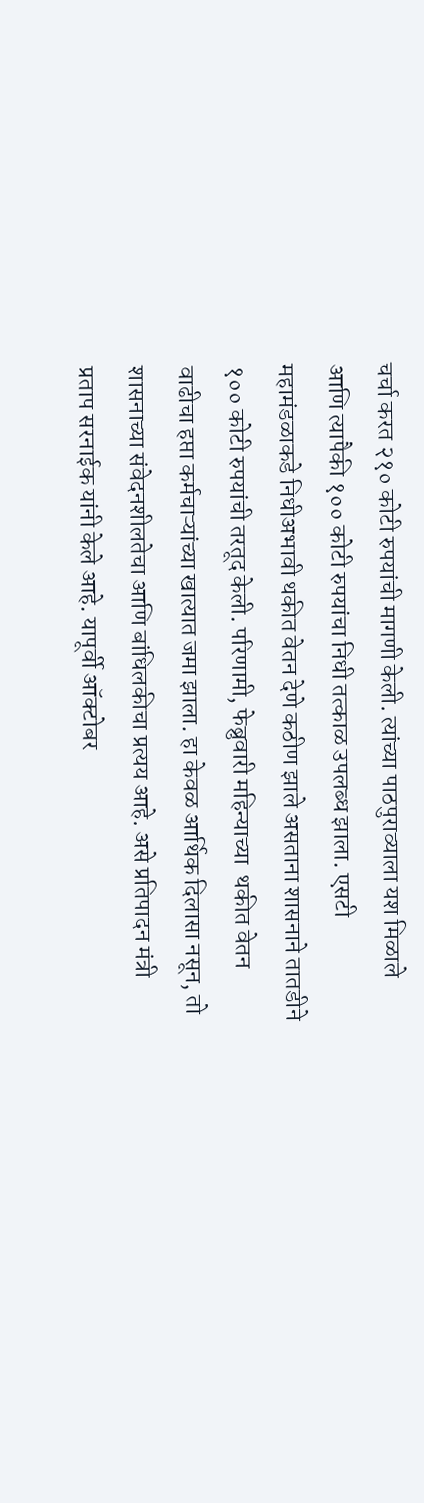चर्चा करत २१० कोटी रुपयांची मागणी केली. त्यांच्या पाठपुराव्याला यश मिळाले आणि त्यापैकी १०० कोटी रुपयांचा निधी तत्काळ उपलब्ध झाला. एसटी महामंडळाकडे निधीअभावी थकीत वेतन देणे कठीण झाले असताना शासनाने तातडीने १०० कोटी रुपयांची तरतूद केली. परिणामी, फेब्रुवारी महिन्याच्या  थकीत वेतन वाढीचा हप्ता कर्मचाऱ्यांच्या खात्यात जमा झाला. हा केवळ आर्थिक दिलासा नसून, तो शासनाच्या संवेदनशीलतेचा आणि बांधिलकीचा प्रत्यय आहे. असे प्रतिपादन मंत्री प्रताप सरनाईक यांनी केले आहे. यापूर्वी ऑक्टोबर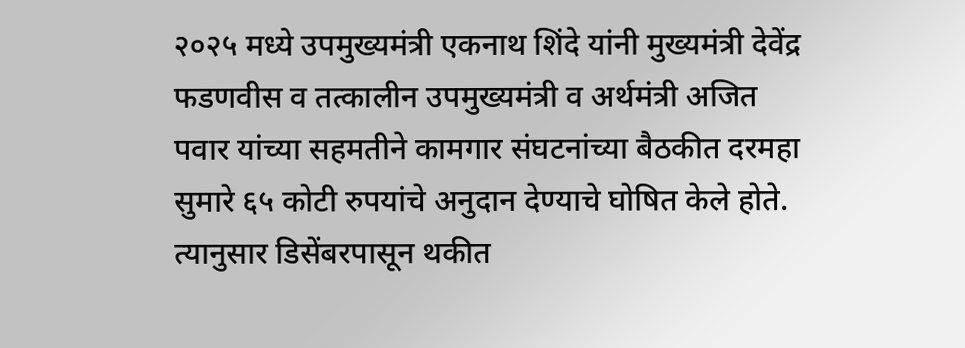२०२५ मध्ये उपमुख्यमंत्री एकनाथ शिंदे यांनी मुख्यमंत्री देवेंद्र फडणवीस व तत्कालीन उपमुख्यमंत्री व अर्थमंत्री अजित पवार यांच्या सहमतीने कामगार संघटनांच्या बैठकीत दरमहा सुमारे ६५ कोटी रुपयांचे अनुदान देण्याचे घोषित केले होते. त्यानुसार डिसेंबरपासून थकीत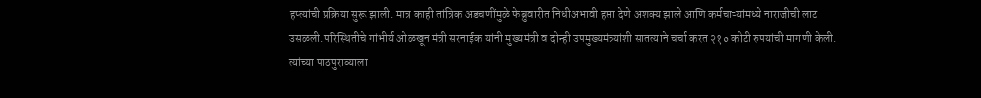हप्त्यांची प्रक्रिया सुरू झाली. मात्र काही तांत्रिक अडचणींमुळे फेब्रुवारीत निधीअभावी हप्ता देणे अशक्य झाले आणि कर्मचाऱ्यांमध्ये नाराजीची लाट उसळली.परिस्थितीचे गांभीर्य ओळखून मंत्री सरनाईक यांनी मुख्यमंत्री व दोन्ही उपमुख्यमंत्र्यांशी सातत्याने चर्चा करत २१० कोटी रुपयांची मागणी केली. त्यांच्या पाठपुराव्याला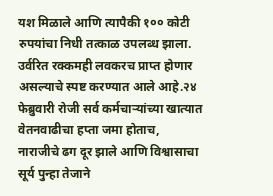यश मिळाले आणि त्यापैकी १०० कोटी रुपयांचा निधी तत्काळ उपलब्ध झाला. उर्वरित रक्कमही लवकरच प्राप्त होणार असल्याचे स्पष्ट करण्यात आले आहे.२४ फेब्रुवारी रोजी सर्व कर्मचाऱ्यांच्या खात्यात वेतनवाढीचा हप्ता जमा होताच, नाराजीचे ढग दूर झाले आणि विश्वासाचा सूर्य पुन्हा तेजाने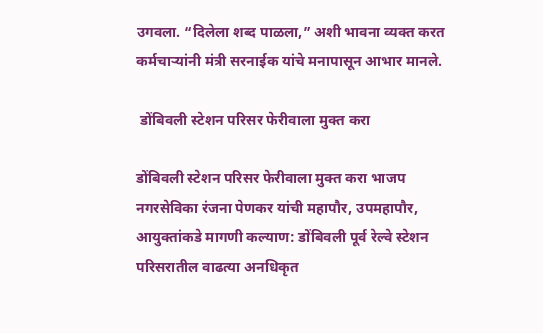उगवला. “दिलेला शब्द पाळला,” अशी भावना व्यक्त करत कर्मचाऱ्यांनी मंत्री सरनाईक यांचे मनापासून आभार मानले.

 डोंबिवली स्टेशन परिसर फेरीवाला मुक्त करा

डोंबिवली स्टेशन परिसर फेरीवाला मुक्त करा भाजप नगरसेविका रंजना पेणकर यांची महापौर, उपमहापौर, आयुक्तांकडे मागणी कल्याण: डोंबिवली पूर्व रेल्वे स्टेशन परिसरातील वाढत्या अनधिकृत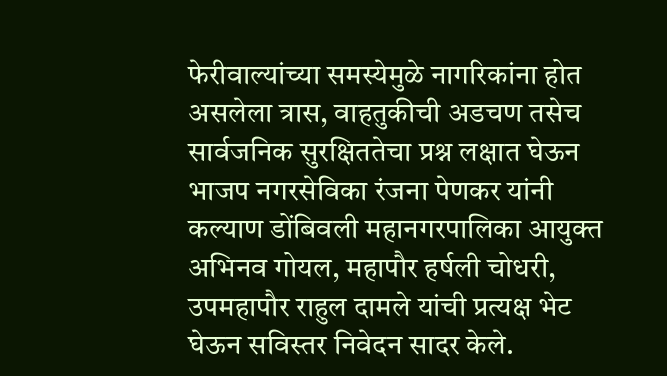फेरीवाल्यांच्या समस्येमुळे नागरिकांना होत असलेला त्रास, वाहतुकीची अडचण तसेच सार्वजनिक सुरक्षिततेचा प्रश्न लक्षात घेऊन भाजप नगरसेविका रंजना पेणकर यांनी कल्याण डोंबिवली महानगरपालिका आयुक्त अभिनव गोयल, महापौर हर्षली चोधरी, उपमहापौर राहुल दामले यांची प्रत्यक्ष भेट घेऊन सविस्तर निवेदन सादर केले.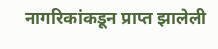नागरिकांकडून प्राप्त झालेली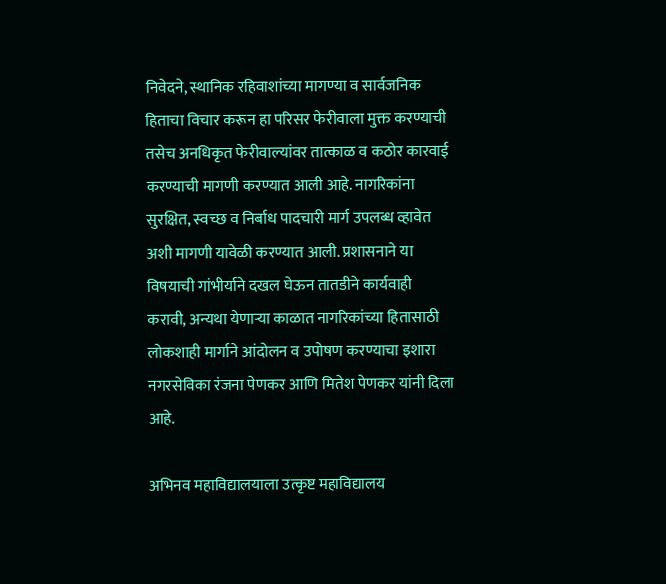निवेदने, स्थानिक रहिवाशांच्या मागण्या व सार्वजनिक हिताचा विचार करून हा परिसर फेरीवाला मुक्त करण्याची तसेच अनधिकृत फेरीवाल्यांवर तात्काळ व कठोर कारवाई करण्याची मागणी करण्यात आली आहे. नागरिकांना सुरक्षित, स्वच्छ व निर्बाध पादचारी मार्ग उपलब्ध व्हावेत अशी मागणी यावेळी करण्यात आली. प्रशासनाने या विषयाची गांभीर्याने दखल घेऊन तातडीने कार्यवाही करावी, अन्यथा येणाऱ्या काळात नागरिकांच्या हितासाठी लोकशाही मार्गाने आंदोलन व उपोषण करण्याचा इशारा नगरसेविका रंजना पेणकर आणि मितेश पेणकर यांनी दिला आहे.

अभिनव महाविद्यालयाला उत्कृष्ट महाविद्यालय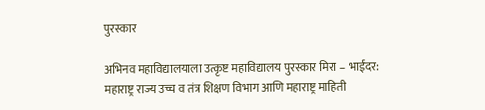पुरस्कार

अभिनव महाविद्यालयाला उत्कृष्ट महाविद्यालय पुरस्कार मिरा – भाईंदर: महाराष्ट्र राज्य उच्च व तंत्र शिक्षण विभाग आणि महाराष्ट्र माहिती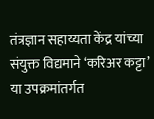तंत्रज्ञान सहाय्यता केंद्र यांच्या संयुक्त विद्यमाने ‘करिअर कट्टा’ या उपक्रमांतर्गत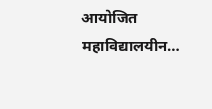आयोजित महाविद्यालयीन…